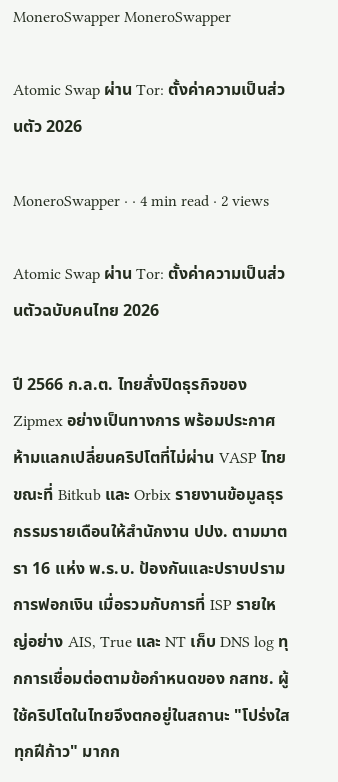MoneroSwapper MoneroSwapper

Atomic Swap ผ่าน Tor: ตั้งค่าความเป็นส่วนตัว 2026

MoneroSwapper · · 4 min read · 2 views

Atomic Swap ผ่าน Tor: ตั้งค่าความเป็นส่วนตัวฉบับคนไทย 2026

ปี 2566 ก.ล.ต. ไทยสั่งปิดธุรกิจของ Zipmex อย่างเป็นทางการ พร้อมประกาศห้ามแลกเปลี่ยนคริปโตที่ไม่ผ่าน VASP ไทย ขณะที่ Bitkub และ Orbix รายงานข้อมูลธุรกรรมรายเดือนให้สำนักงาน ปปง. ตามมาตรา 16 แห่ง พ.ร.บ. ป้องกันและปราบปรามการฟอกเงิน เมื่อรวมกับการที่ ISP รายใหญ่อย่าง AIS, True และ NT เก็บ DNS log ทุกการเชื่อมต่อตามข้อกำหนดของ กสทช. ผู้ใช้คริปโตในไทยจึงตกอยู่ในสถานะ "โปร่งใสทุกฝีก้าว" มากก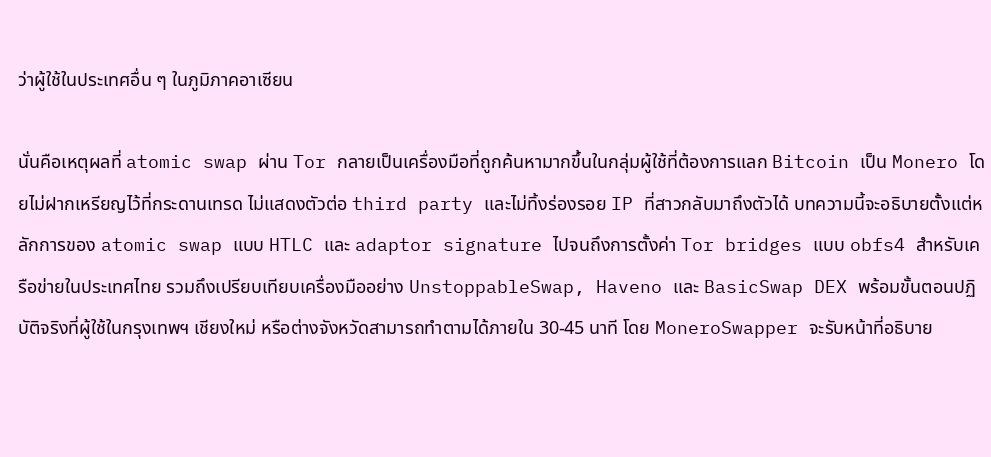ว่าผู้ใช้ในประเทศอื่น ๆ ในภูมิภาคอาเซียน

นั่นคือเหตุผลที่ atomic swap ผ่าน Tor กลายเป็นเครื่องมือที่ถูกค้นหามากขึ้นในกลุ่มผู้ใช้ที่ต้องการแลก Bitcoin เป็น Monero โดยไม่ฝากเหรียญไว้ที่กระดานเทรด ไม่แสดงตัวต่อ third party และไม่ทิ้งร่องรอย IP ที่สาวกลับมาถึงตัวได้ บทความนี้จะอธิบายตั้งแต่หลักการของ atomic swap แบบ HTLC และ adaptor signature ไปจนถึงการตั้งค่า Tor bridges แบบ obfs4 สำหรับเครือข่ายในประเทศไทย รวมถึงเปรียบเทียบเครื่องมืออย่าง UnstoppableSwap, Haveno และ BasicSwap DEX พร้อมขั้นตอนปฏิบัติจริงที่ผู้ใช้ในกรุงเทพฯ เชียงใหม่ หรือต่างจังหวัดสามารถทำตามได้ภายใน 30-45 นาที โดย MoneroSwapper จะรับหน้าที่อธิบาย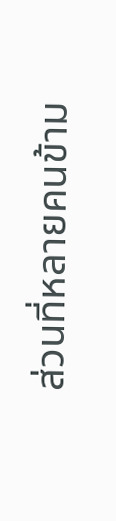ส่วนที่หลายคนข้าม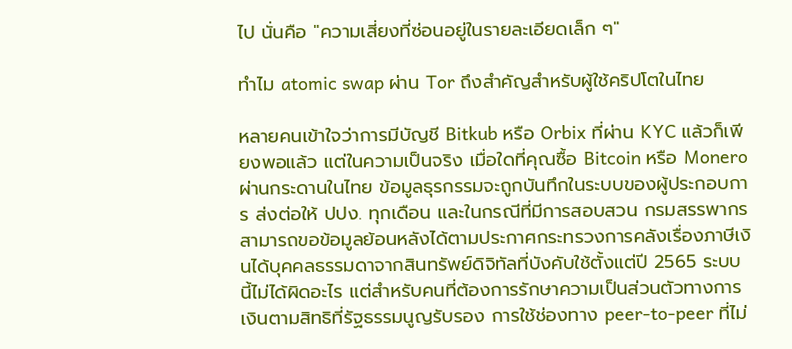ไป นั่นคือ "ความเสี่ยงที่ซ่อนอยู่ในรายละเอียดเล็ก ๆ"

ทำไม atomic swap ผ่าน Tor ถึงสำคัญสำหรับผู้ใช้คริปโตในไทย

หลายคนเข้าใจว่าการมีบัญชี Bitkub หรือ Orbix ที่ผ่าน KYC แล้วก็เพียงพอแล้ว แต่ในความเป็นจริง เมื่อใดที่คุณซื้อ Bitcoin หรือ Monero ผ่านกระดานในไทย ข้อมูลธุรกรรมจะถูกบันทึกในระบบของผู้ประกอบการ ส่งต่อให้ ปปง. ทุกเดือน และในกรณีที่มีการสอบสวน กรมสรรพากรสามารถขอข้อมูลย้อนหลังได้ตามประกาศกระทรวงการคลังเรื่องภาษีเงินได้บุคคลธรรมดาจากสินทรัพย์ดิจิทัลที่บังคับใช้ตั้งแต่ปี 2565 ระบบนี้ไม่ได้ผิดอะไร แต่สำหรับคนที่ต้องการรักษาความเป็นส่วนตัวทางการเงินตามสิทธิที่รัฐธรรมนูญรับรอง การใช้ช่องทาง peer-to-peer ที่ไม่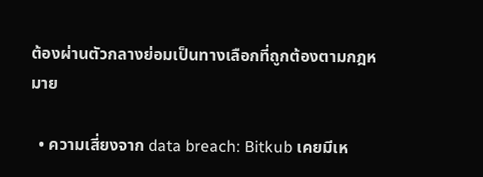ต้องผ่านตัวกลางย่อมเป็นทางเลือกที่ถูกต้องตามกฎหมาย

  • ความเสี่ยงจาก data breach: Bitkub เคยมีเห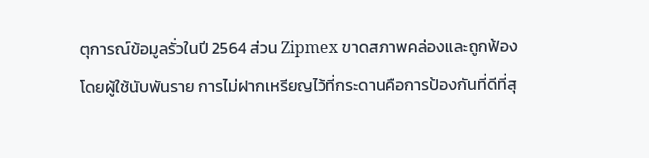ตุการณ์ข้อมูลรั่วในปี 2564 ส่วน Zipmex ขาดสภาพคล่องและถูกฟ้องโดยผู้ใช้นับพันราย การไม่ฝากเหรียญไว้ที่กระดานคือการป้องกันที่ดีที่สุ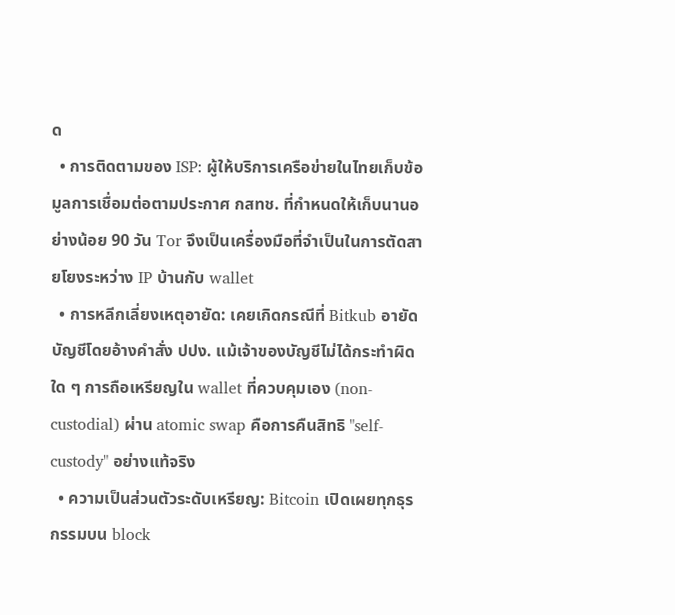ด
  • การติดตามของ ISP: ผู้ให้บริการเครือข่ายในไทยเก็บข้อมูลการเชื่อมต่อตามประกาศ กสทช. ที่กำหนดให้เก็บนานอย่างน้อย 90 วัน Tor จึงเป็นเครื่องมือที่จำเป็นในการตัดสายโยงระหว่าง IP บ้านกับ wallet
  • การหลีกเลี่ยงเหตุอายัด: เคยเกิดกรณีที่ Bitkub อายัดบัญชีโดยอ้างคำสั่ง ปปง. แม้เจ้าของบัญชีไม่ได้กระทำผิดใด ๆ การถือเหรียญใน wallet ที่ควบคุมเอง (non-custodial) ผ่าน atomic swap คือการคืนสิทธิ "self-custody" อย่างแท้จริง
  • ความเป็นส่วนตัวระดับเหรียญ: Bitcoin เปิดเผยทุกธุรกรรมบน block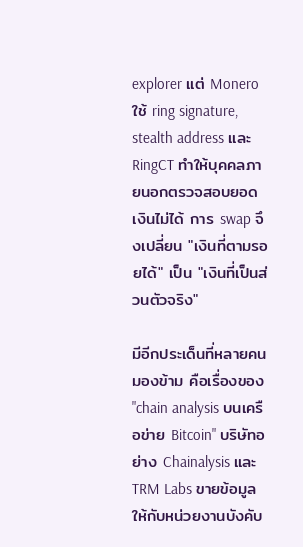explorer แต่ Monero ใช้ ring signature, stealth address และ RingCT ทำให้บุคคลภายนอกตรวจสอบยอดเงินไม่ได้ การ swap จึงเปลี่ยน "เงินที่ตามรอยได้" เป็น "เงินที่เป็นส่วนตัวจริง"

มีอีกประเด็นที่หลายคนมองข้าม คือเรื่องของ "chain analysis บนเครือข่าย Bitcoin" บริษัทอย่าง Chainalysis และ TRM Labs ขายข้อมูลให้กับหน่วยงานบังคับ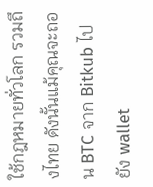ใช้กฎหมายทั่วโลก รวมถึงไทย ดังนั้นแม้คุณจะถอน BTC จาก Bitkub ไปยัง wallet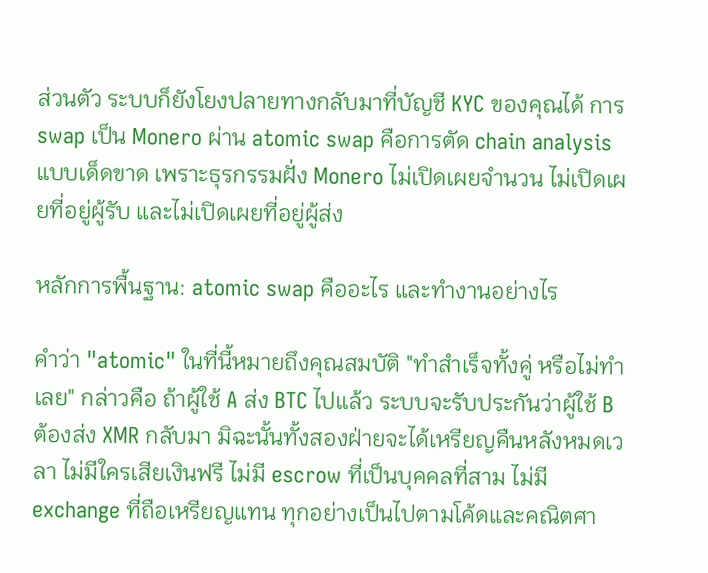ส่วนตัว ระบบก็ยังโยงปลายทางกลับมาที่บัญชี KYC ของคุณได้ การ swap เป็น Monero ผ่าน atomic swap คือการตัด chain analysis แบบเด็ดขาด เพราะธุรกรรมฝั่ง Monero ไม่เปิดเผยจำนวน ไม่เปิดเผยที่อยู่ผู้รับ และไม่เปิดเผยที่อยู่ผู้ส่ง

หลักการพื้นฐาน: atomic swap คืออะไร และทำงานอย่างไร

คำว่า "atomic" ในที่นี้หมายถึงคุณสมบัติ "ทำสำเร็จทั้งคู่ หรือไม่ทำเลย" กล่าวคือ ถ้าผู้ใช้ A ส่ง BTC ไปแล้ว ระบบจะรับประกันว่าผู้ใช้ B ต้องส่ง XMR กลับมา มิฉะนั้นทั้งสองฝ่ายจะได้เหรียญคืนหลังหมดเวลา ไม่มีใครเสียเงินฟรี ไม่มี escrow ที่เป็นบุคคลที่สาม ไม่มี exchange ที่ถือเหรียญแทน ทุกอย่างเป็นไปตามโค้ดและคณิตศา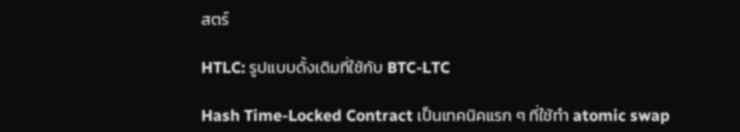สตร์

HTLC: รูปแบบดั้งเดิมที่ใช้กับ BTC-LTC

Hash Time-Locked Contract เป็นเทคนิคแรก ๆ ที่ใช้ทำ atomic swap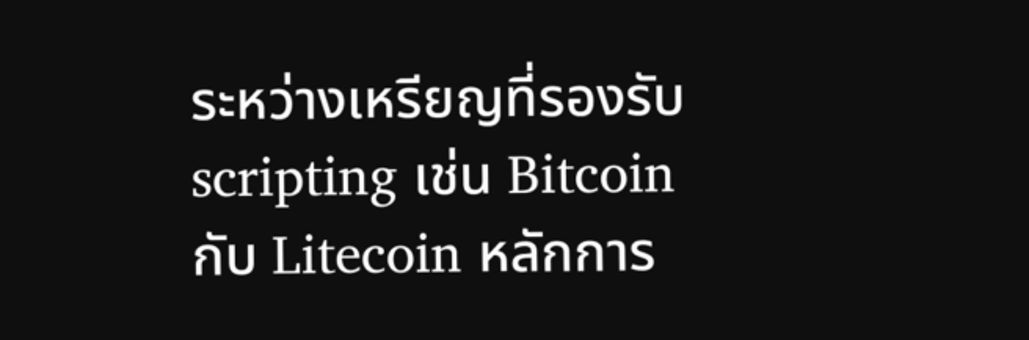ระหว่างเหรียญที่รองรับ scripting เช่น Bitcoin กับ Litecoin หลักการ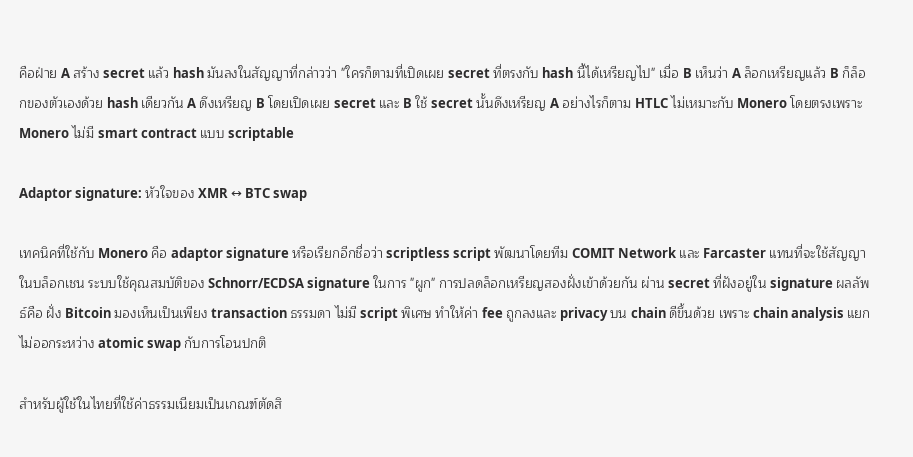คือฝ่าย A สร้าง secret แล้ว hash มันลงในสัญญาที่กล่าวว่า "ใครก็ตามที่เปิดเผย secret ที่ตรงกับ hash นี้ได้เหรียญไป" เมื่อ B เห็นว่า A ล็อกเหรียญแล้ว B ก็ล็อกของตัวเองด้วย hash เดียวกัน A ดึงเหรียญ B โดยเปิดเผย secret และ B ใช้ secret นั้นดึงเหรียญ A อย่างไรก็ตาม HTLC ไม่เหมาะกับ Monero โดยตรงเพราะ Monero ไม่มี smart contract แบบ scriptable

Adaptor signature: หัวใจของ XMR ↔ BTC swap

เทคนิคที่ใช้กับ Monero คือ adaptor signature หรือเรียกอีกชื่อว่า scriptless script พัฒนาโดยทีม COMIT Network และ Farcaster แทนที่จะใช้สัญญาในบล็อกเชน ระบบใช้คุณสมบัติของ Schnorr/ECDSA signature ในการ "ผูก" การปลดล็อกเหรียญสองฝั่งเข้าด้วยกัน ผ่าน secret ที่ฝังอยู่ใน signature ผลลัพธ์คือ ฝั่ง Bitcoin มองเห็นเป็นเพียง transaction ธรรมดา ไม่มี script พิเศษ ทำให้ค่า fee ถูกลงและ privacy บน chain ดีขึ้นด้วย เพราะ chain analysis แยกไม่ออกระหว่าง atomic swap กับการโอนปกติ

สำหรับผู้ใช้ในไทยที่ใช้ค่าธรรมเนียมเป็นเกณฑ์ตัดสิ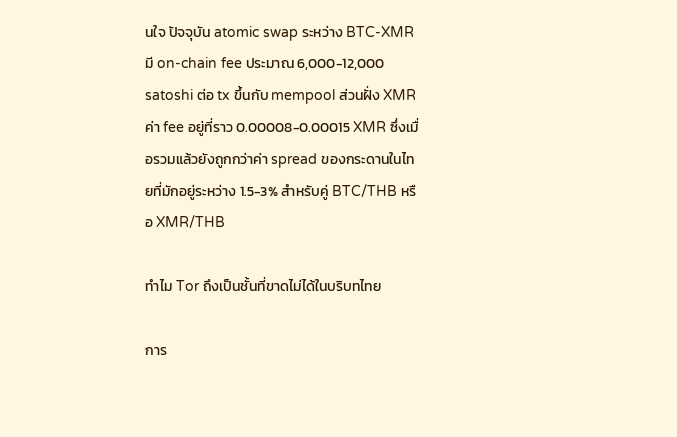นใจ ปัจจุบัน atomic swap ระหว่าง BTC-XMR มี on-chain fee ประมาณ 6,000-12,000 satoshi ต่อ tx ขึ้นกับ mempool ส่วนฝั่ง XMR ค่า fee อยู่ที่ราว 0.00008-0.00015 XMR ซึ่งเมื่อรวมแล้วยังถูกกว่าค่า spread ของกระดานในไทยที่มักอยู่ระหว่าง 1.5-3% สำหรับคู่ BTC/THB หรือ XMR/THB

ทำไม Tor ถึงเป็นชั้นที่ขาดไม่ได้ในบริบทไทย

การ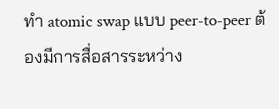ทำ atomic swap แบบ peer-to-peer ต้องมีการสื่อสารระหว่าง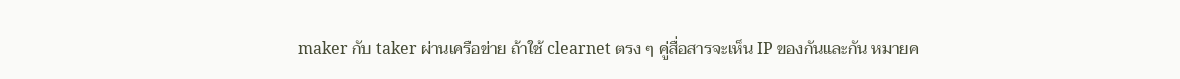maker กับ taker ผ่านเครือข่าย ถ้าใช้ clearnet ตรง ๆ คู่สื่อสารจะเห็น IP ของกันและกัน หมายค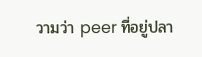วามว่า peer ที่อยู่ปลา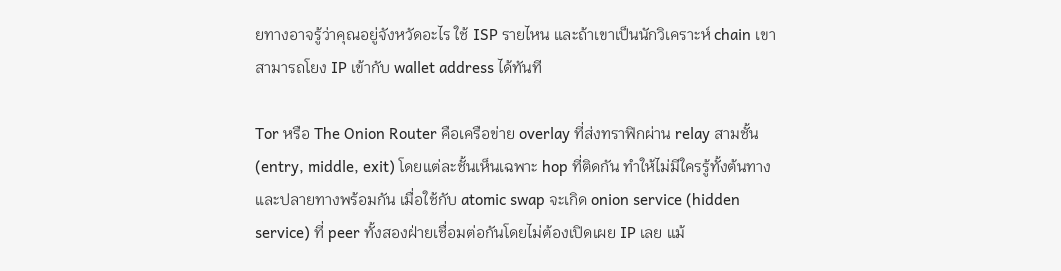ยทางอาจรู้ว่าคุณอยู่จังหวัดอะไร ใช้ ISP รายไหน และถ้าเขาเป็นนักวิเคราะห์ chain เขาสามารถโยง IP เข้ากับ wallet address ได้ทันที

Tor หรือ The Onion Router คือเครือข่าย overlay ที่ส่งทราฟิกผ่าน relay สามชั้น (entry, middle, exit) โดยแต่ละชั้นเห็นเฉพาะ hop ที่ติดกัน ทำให้ไม่มีใครรู้ทั้งต้นทางและปลายทางพร้อมกัน เมื่อใช้กับ atomic swap จะเกิด onion service (hidden service) ที่ peer ทั้งสองฝ่ายเชื่อมต่อกันโดยไม่ต้องเปิดเผย IP เลย แม้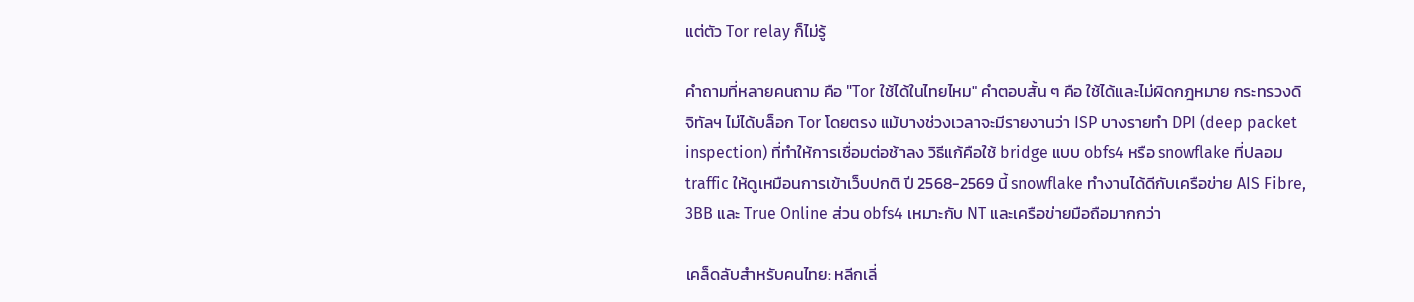แต่ตัว Tor relay ก็ไม่รู้

คำถามที่หลายคนถาม คือ "Tor ใช้ได้ในไทยไหม" คำตอบสั้น ๆ คือ ใช้ได้และไม่ผิดกฎหมาย กระทรวงดิจิทัลฯ ไม่ได้บล็อก Tor โดยตรง แม้บางช่วงเวลาจะมีรายงานว่า ISP บางรายทำ DPI (deep packet inspection) ที่ทำให้การเชื่อมต่อช้าลง วิธีแก้คือใช้ bridge แบบ obfs4 หรือ snowflake ที่ปลอม traffic ให้ดูเหมือนการเข้าเว็บปกติ ปี 2568-2569 นี้ snowflake ทำงานได้ดีกับเครือข่าย AIS Fibre, 3BB และ True Online ส่วน obfs4 เหมาะกับ NT และเครือข่ายมือถือมากกว่า

เคล็ดลับสำหรับคนไทย: หลีกเลี่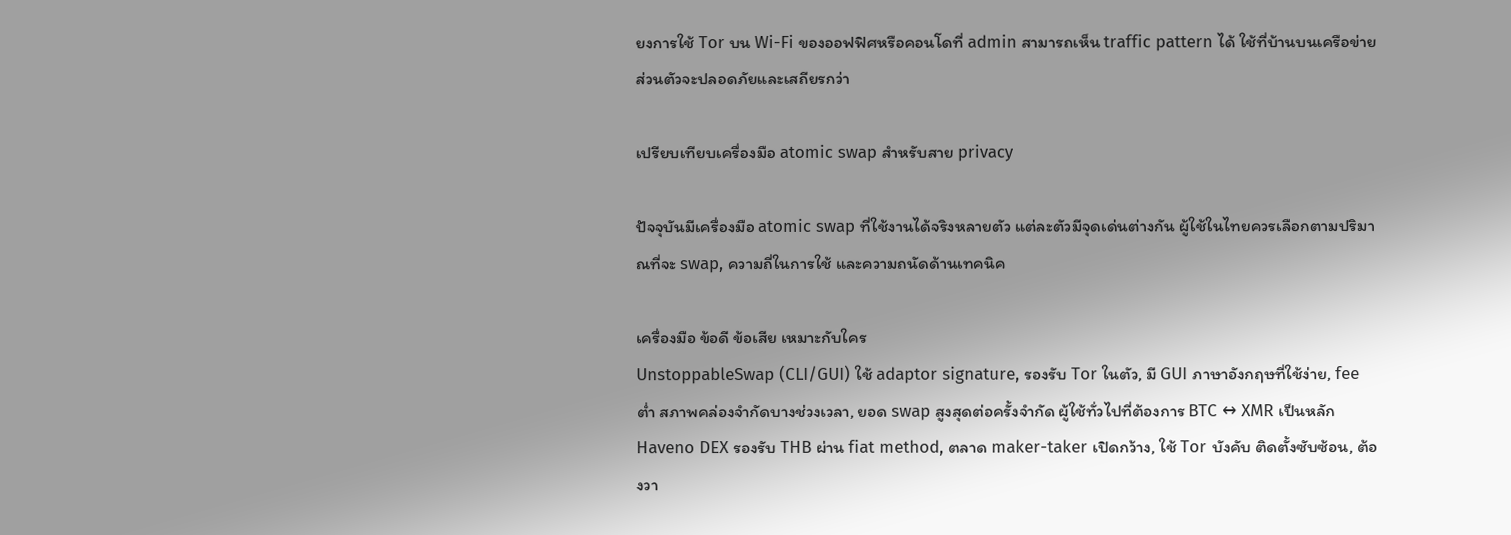ยงการใช้ Tor บน Wi-Fi ของออฟฟิศหรือคอนโดที่ admin สามารถเห็น traffic pattern ได้ ใช้ที่บ้านบนเครือข่ายส่วนตัวจะปลอดภัยและเสถียรกว่า

เปรียบเทียบเครื่องมือ atomic swap สำหรับสาย privacy

ปัจจุบันมีเครื่องมือ atomic swap ที่ใช้งานได้จริงหลายตัว แต่ละตัวมีจุดเด่นต่างกัน ผู้ใช้ในไทยควรเลือกตามปริมาณที่จะ swap, ความถี่ในการใช้ และความถนัดด้านเทคนิค

เครื่องมือ ข้อดี ข้อเสีย เหมาะกับใคร
UnstoppableSwap (CLI/GUI) ใช้ adaptor signature, รองรับ Tor ในตัว, มี GUI ภาษาอังกฤษที่ใช้ง่าย, fee ต่ำ สภาพคล่องจำกัดบางช่วงเวลา, ยอด swap สูงสุดต่อครั้งจำกัด ผู้ใช้ทั่วไปที่ต้องการ BTC ↔ XMR เป็นหลัก
Haveno DEX รองรับ THB ผ่าน fiat method, ตลาด maker-taker เปิดกว้าง, ใช้ Tor บังคับ ติดตั้งซับซ้อน, ต้องวา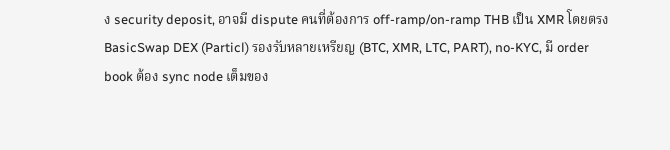ง security deposit, อาจมี dispute คนที่ต้องการ off-ramp/on-ramp THB เป็น XMR โดยตรง
BasicSwap DEX (Particl) รองรับหลายเหรียญ (BTC, XMR, LTC, PART), no-KYC, มี order book ต้อง sync node เต็มของ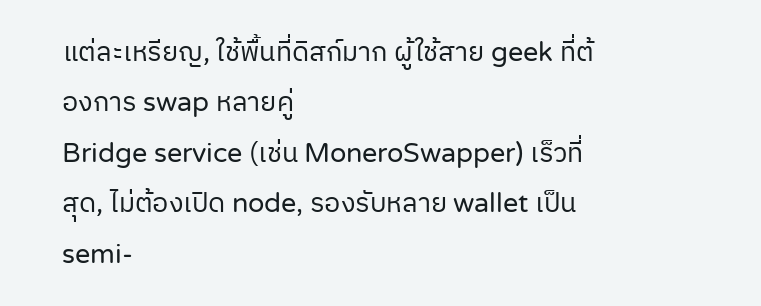แต่ละเหรียญ, ใช้พื้นที่ดิสก์มาก ผู้ใช้สาย geek ที่ต้องการ swap หลายคู่
Bridge service (เช่น MoneroSwapper) เร็วที่สุด, ไม่ต้องเปิด node, รองรับหลาย wallet เป็น semi-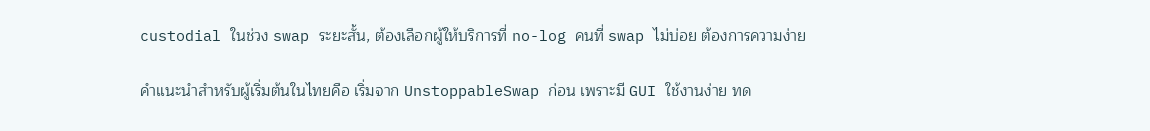custodial ในช่วง swap ระยะสั้น, ต้องเลือกผู้ให้บริการที่ no-log คนที่ swap ไม่บ่อย ต้องการความง่าย

คำแนะนำสำหรับผู้เริ่มต้นในไทยคือ เริ่มจาก UnstoppableSwap ก่อน เพราะมี GUI ใช้งานง่าย ทด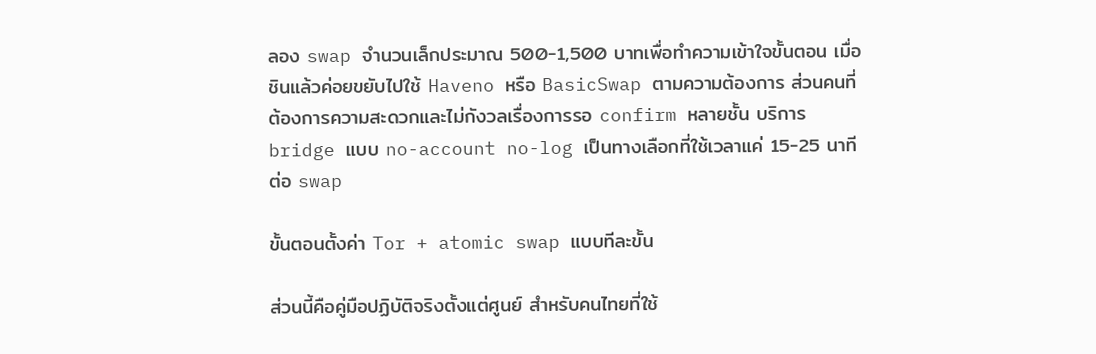ลอง swap จำนวนเล็กประมาณ 500-1,500 บาทเพื่อทำความเข้าใจขั้นตอน เมื่อชินแล้วค่อยขยับไปใช้ Haveno หรือ BasicSwap ตามความต้องการ ส่วนคนที่ต้องการความสะดวกและไม่กังวลเรื่องการรอ confirm หลายชั้น บริการ bridge แบบ no-account no-log เป็นทางเลือกที่ใช้เวลาแค่ 15-25 นาทีต่อ swap

ขั้นตอนตั้งค่า Tor + atomic swap แบบทีละขั้น

ส่วนนี้คือคู่มือปฏิบัติจริงตั้งแต่ศูนย์ สำหรับคนไทยที่ใช้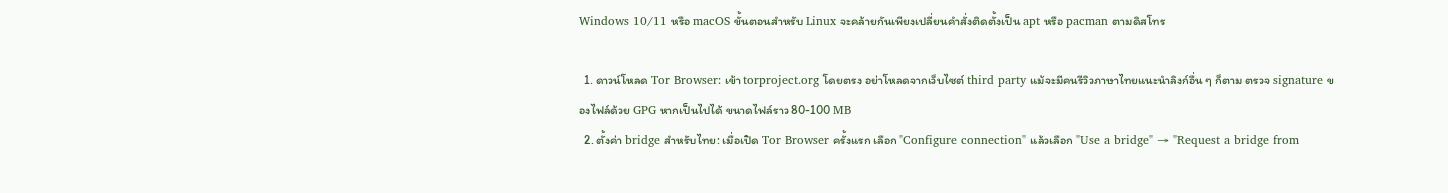Windows 10/11 หรือ macOS ขั้นตอนสำหรับ Linux จะคล้ายกันเพียงเปลี่ยนคำสั่งติดตั้งเป็น apt หรือ pacman ตามดิสโทร

  1. ดาวน์โหลด Tor Browser: เข้า torproject.org โดยตรง อย่าโหลดจากเว็บไซต์ third party แม้จะมีคนรีวิวภาษาไทยแนะนำลิงก์อื่น ๆ ก็ตาม ตรวจ signature ของไฟล์ด้วย GPG หากเป็นไปได้ ขนาดไฟล์ราว 80-100 MB
  2. ตั้งค่า bridge สำหรับไทย: เมื่อเปิด Tor Browser ครั้งแรก เลือก "Configure connection" แล้วเลือก "Use a bridge" → "Request a bridge from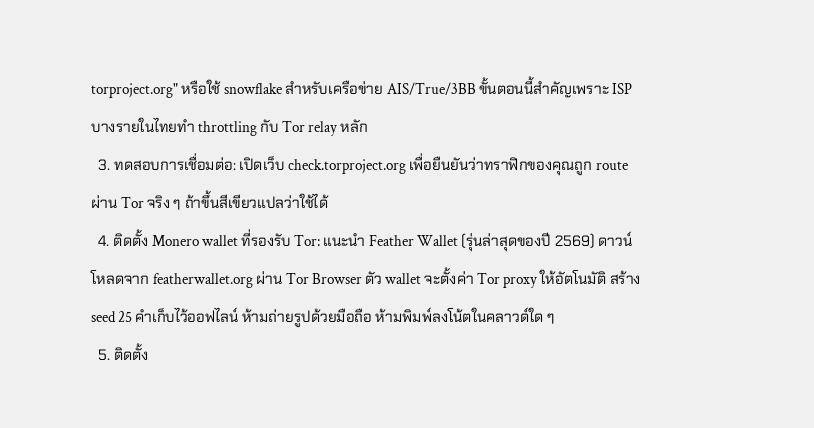torproject.org" หรือใช้ snowflake สำหรับเครือข่าย AIS/True/3BB ขั้นตอนนี้สำคัญเพราะ ISP บางรายในไทยทำ throttling กับ Tor relay หลัก
  3. ทดสอบการเชื่อมต่อ: เปิดเว็บ check.torproject.org เพื่อยืนยันว่าทราฟิกของคุณถูก route ผ่าน Tor จริง ๆ ถ้าขึ้นสีเขียวแปลว่าใช้ได้
  4. ติดตั้ง Monero wallet ที่รองรับ Tor: แนะนำ Feather Wallet (รุ่นล่าสุดของปี 2569) ดาวน์โหลดจาก featherwallet.org ผ่าน Tor Browser ตัว wallet จะตั้งค่า Tor proxy ให้อัตโนมัติ สร้าง seed 25 คำเก็บไว้ออฟไลน์ ห้ามถ่ายรูปด้วยมือถือ ห้ามพิมพ์ลงโน้ตในคลาวด์ใด ๆ
  5. ติดตั้ง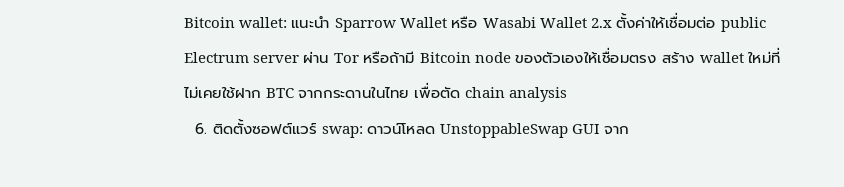Bitcoin wallet: แนะนำ Sparrow Wallet หรือ Wasabi Wallet 2.x ตั้งค่าให้เชื่อมต่อ public Electrum server ผ่าน Tor หรือถ้ามี Bitcoin node ของตัวเองให้เชื่อมตรง สร้าง wallet ใหม่ที่ไม่เคยใช้ฝาก BTC จากกระดานในไทย เพื่อตัด chain analysis
  6. ติดตั้งซอฟต์แวร์ swap: ดาวน์โหลด UnstoppableSwap GUI จาก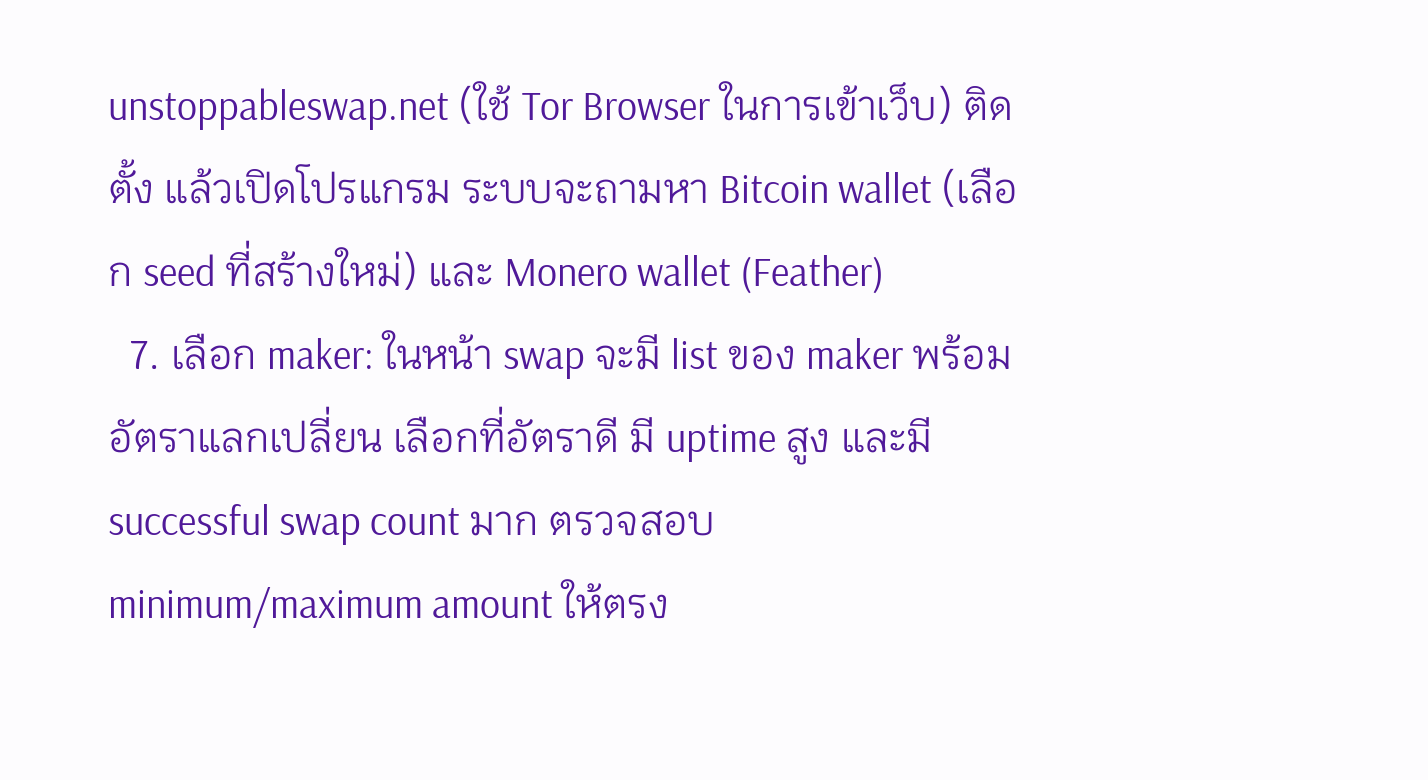unstoppableswap.net (ใช้ Tor Browser ในการเข้าเว็บ) ติดตั้ง แล้วเปิดโปรแกรม ระบบจะถามหา Bitcoin wallet (เลือก seed ที่สร้างใหม่) และ Monero wallet (Feather)
  7. เลือก maker: ในหน้า swap จะมี list ของ maker พร้อมอัตราแลกเปลี่ยน เลือกที่อัตราดี มี uptime สูง และมี successful swap count มาก ตรวจสอบ minimum/maximum amount ให้ตรง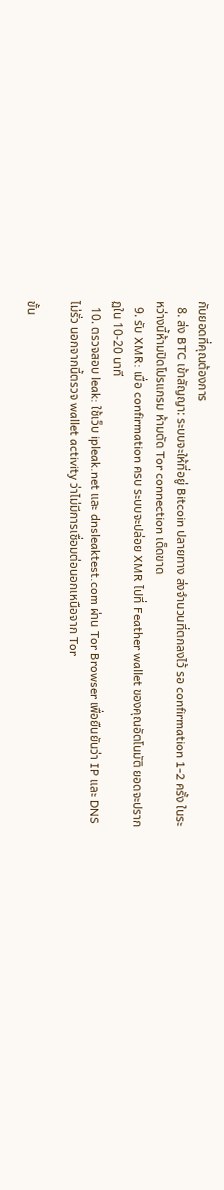กับยอดที่คุณต้องการ
  8. ส่ง BTC เข้าสัญญา: ระบบจะให้ที่อยู่ Bitcoin ปลายทาง ส่งจำนวนที่ตกลงไว้ รอ confirmation 1-2 ครั้ง ในระหว่างนี้ห้ามปิดโปรแกรม ห้ามตัด Tor connection เด็ดขาด
  9. รับ XMR: เมื่อ confirmation ครบ ระบบจะปล่อย XMR ไปที่ Feather wallet ของคุณอัตโนมัติ ยอดจะปรากฏใน 10-20 นาที
  10. ตรวจสอบ leak: ใช้เว็บ ipleak.net และ dnsleaktest.com ผ่าน Tor Browser เพื่อยืนยันว่า IP และ DNS ไม่รั่ว นอกจากนี้ตรวจ wallet activity ว่าไม่มีการเชื่อมต่อนอกเหนือจาก Tor

ขั้น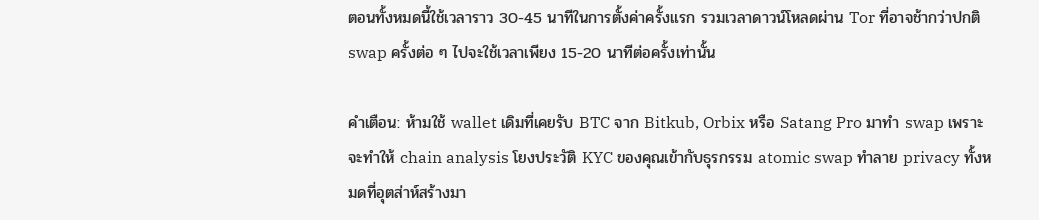ตอนทั้งหมดนี้ใช้เวลาราว 30-45 นาทีในการตั้งค่าครั้งแรก รวมเวลาดาวน์โหลดผ่าน Tor ที่อาจช้ากว่าปกติ swap ครั้งต่อ ๆ ไปจะใช้เวลาเพียง 15-20 นาทีต่อครั้งเท่านั้น

คำเตือน: ห้ามใช้ wallet เดิมที่เคยรับ BTC จาก Bitkub, Orbix หรือ Satang Pro มาทำ swap เพราะจะทำให้ chain analysis โยงประวัติ KYC ของคุณเข้ากับธุรกรรม atomic swap ทำลาย privacy ทั้งหมดที่อุตส่าห์สร้างมา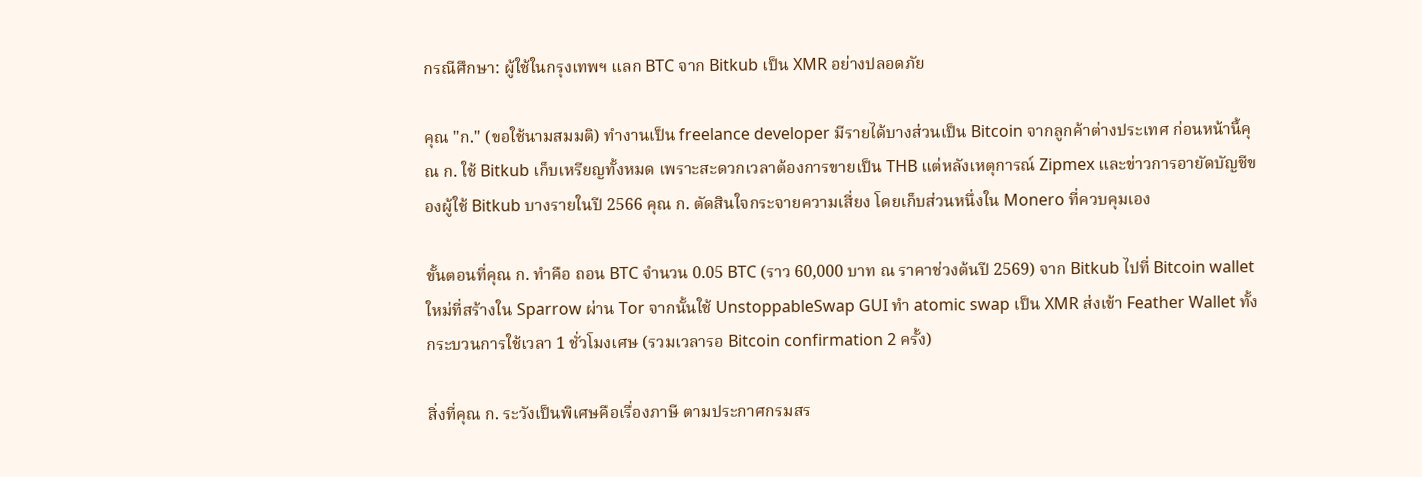กรณีศึกษา: ผู้ใช้ในกรุงเทพฯ แลก BTC จาก Bitkub เป็น XMR อย่างปลอดภัย

คุณ "ก." (ขอใช้นามสมมติ) ทำงานเป็น freelance developer มีรายได้บางส่วนเป็น Bitcoin จากลูกค้าต่างประเทศ ก่อนหน้านี้คุณ ก. ใช้ Bitkub เก็บเหรียญทั้งหมด เพราะสะดวกเวลาต้องการขายเป็น THB แต่หลังเหตุการณ์ Zipmex และข่าวการอายัดบัญชีของผู้ใช้ Bitkub บางรายในปี 2566 คุณ ก. ตัดสินใจกระจายความเสี่ยง โดยเก็บส่วนหนึ่งใน Monero ที่ควบคุมเอง

ขั้นตอนที่คุณ ก. ทำคือ ถอน BTC จำนวน 0.05 BTC (ราว 60,000 บาท ณ ราคาช่วงต้นปี 2569) จาก Bitkub ไปที่ Bitcoin wallet ใหม่ที่สร้างใน Sparrow ผ่าน Tor จากนั้นใช้ UnstoppableSwap GUI ทำ atomic swap เป็น XMR ส่งเข้า Feather Wallet ทั้งกระบวนการใช้เวลา 1 ชั่วโมงเศษ (รวมเวลารอ Bitcoin confirmation 2 ครั้ง)

สิ่งที่คุณ ก. ระวังเป็นพิเศษคือเรื่องภาษี ตามประกาศกรมสร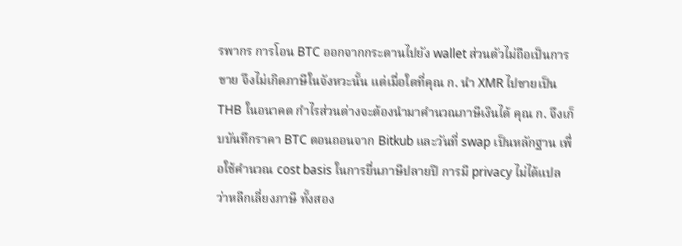รพากร การโอน BTC ออกจากกระดานไปยัง wallet ส่วนตัวไม่ถือเป็นการขาย จึงไม่เกิดภาษีในจังหวะนั้น แต่เมื่อใดที่คุณ ก. นำ XMR ไปขายเป็น THB ในอนาคต กำไรส่วนต่างจะต้องนำมาคำนวณภาษีเงินได้ คุณ ก. จึงเก็บบันทึกราคา BTC ตอนถอนจาก Bitkub และวันที่ swap เป็นหลักฐาน เพื่อใช้คำนวณ cost basis ในการยื่นภาษีปลายปี การมี privacy ไม่ได้แปลว่าหลีกเลี่ยงภาษี ทั้งสอง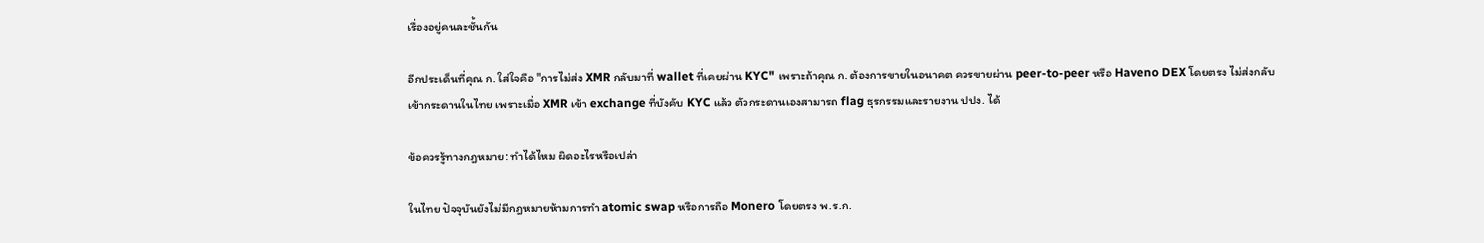เรื่องอยู่คนละชั้นกัน

อีกประเด็นที่คุณ ก. ใส่ใจคือ "การไม่ส่ง XMR กลับมาที่ wallet ที่เคยผ่าน KYC" เพราะถ้าคุณ ก. ต้องการขายในอนาคต ควรขายผ่าน peer-to-peer หรือ Haveno DEX โดยตรง ไม่ส่งกลับเข้ากระดานในไทย เพราะเมื่อ XMR เข้า exchange ที่บังคับ KYC แล้ว ตัวกระดานเองสามารถ flag ธุรกรรมและรายงาน ปปง. ได้

ข้อควรรู้ทางกฎหมาย: ทำได้ไหม ผิดอะไรหรือเปล่า

ในไทย ปัจจุบันยังไม่มีกฎหมายห้ามการทำ atomic swap หรือการถือ Monero โดยตรง พ.ร.ก.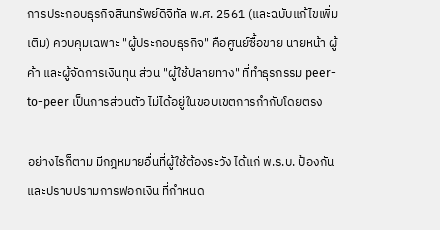การประกอบธุรกิจสินทรัพย์ดิจิทัล พ.ศ. 2561 (และฉบับแก้ไขเพิ่มเติม) ควบคุมเฉพาะ "ผู้ประกอบธุรกิจ" คือศูนย์ซื้อขาย นายหน้า ผู้ค้า และผู้จัดการเงินทุน ส่วน "ผู้ใช้ปลายทาง" ที่ทำธุรกรรม peer-to-peer เป็นการส่วนตัว ไม่ได้อยู่ในขอบเขตการกำกับโดยตรง

อย่างไรก็ตาม มีกฎหมายอื่นที่ผู้ใช้ต้องระวัง ได้แก่ พ.ร.บ. ป้องกันและปราบปรามการฟอกเงิน ที่กำหนด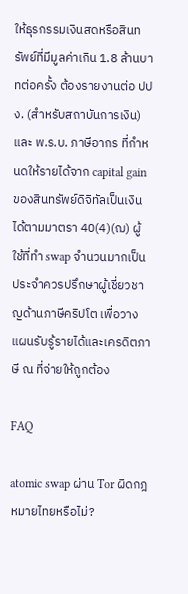ให้ธุรกรรมเงินสดหรือสินทรัพย์ที่มีมูลค่าเกิน 1.8 ล้านบาทต่อครั้ง ต้องรายงานต่อ ปปง. (สำหรับสถาบันการเงิน) และ พ.ร.บ. ภาษีอากร ที่กำหนดให้รายได้จาก capital gain ของสินทรัพย์ดิจิทัลเป็นเงินได้ตามมาตรา 40(4)(ฌ) ผู้ใช้ที่ทำ swap จำนวนมากเป็นประจำควรปรึกษาผู้เชี่ยวชาญด้านภาษีคริปโต เพื่อวางแผนรับรู้รายได้และเครดิตภาษี ณ ที่จ่ายให้ถูกต้อง

FAQ

atomic swap ผ่าน Tor ผิดกฎหมายไทยหรือไม่?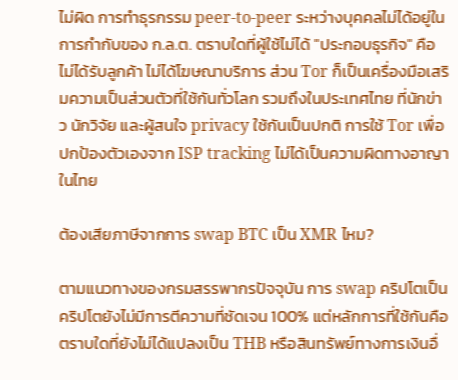ไม่ผิด การทำธุรกรรม peer-to-peer ระหว่างบุคคลไม่ได้อยู่ในการกำกับของ ก.ล.ต. ตราบใดที่ผู้ใช้ไม่ได้ "ประกอบธุรกิจ" คือไม่ได้รับลูกค้า ไม่ได้โฆษณาบริการ ส่วน Tor ก็เป็นเครื่องมือเสริมความเป็นส่วนตัวที่ใช้กันทั่วโลก รวมถึงในประเทศไทย ที่นักข่าว นักวิจัย และผู้สนใจ privacy ใช้กันเป็นปกติ การใช้ Tor เพื่อปกป้องตัวเองจาก ISP tracking ไม่ได้เป็นความผิดทางอาญาในไทย

ต้องเสียภาษีจากการ swap BTC เป็น XMR ไหม?

ตามแนวทางของกรมสรรพากรปัจจุบัน การ swap คริปโตเป็นคริปโตยังไม่มีการตีความที่ชัดเจน 100% แต่หลักการที่ใช้กันคือ ตราบใดที่ยังไม่ได้แปลงเป็น THB หรือสินทรัพย์ทางการเงินอื่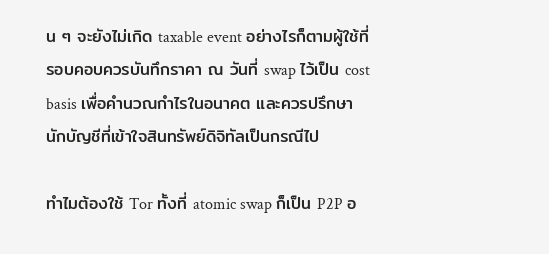น ๆ จะยังไม่เกิด taxable event อย่างไรก็ตามผู้ใช้ที่รอบคอบควรบันทึกราคา ณ วันที่ swap ไว้เป็น cost basis เพื่อคำนวณกำไรในอนาคต และควรปรึกษานักบัญชีที่เข้าใจสินทรัพย์ดิจิทัลเป็นกรณีไป

ทำไมต้องใช้ Tor ทั้งที่ atomic swap ก็เป็น P2P อ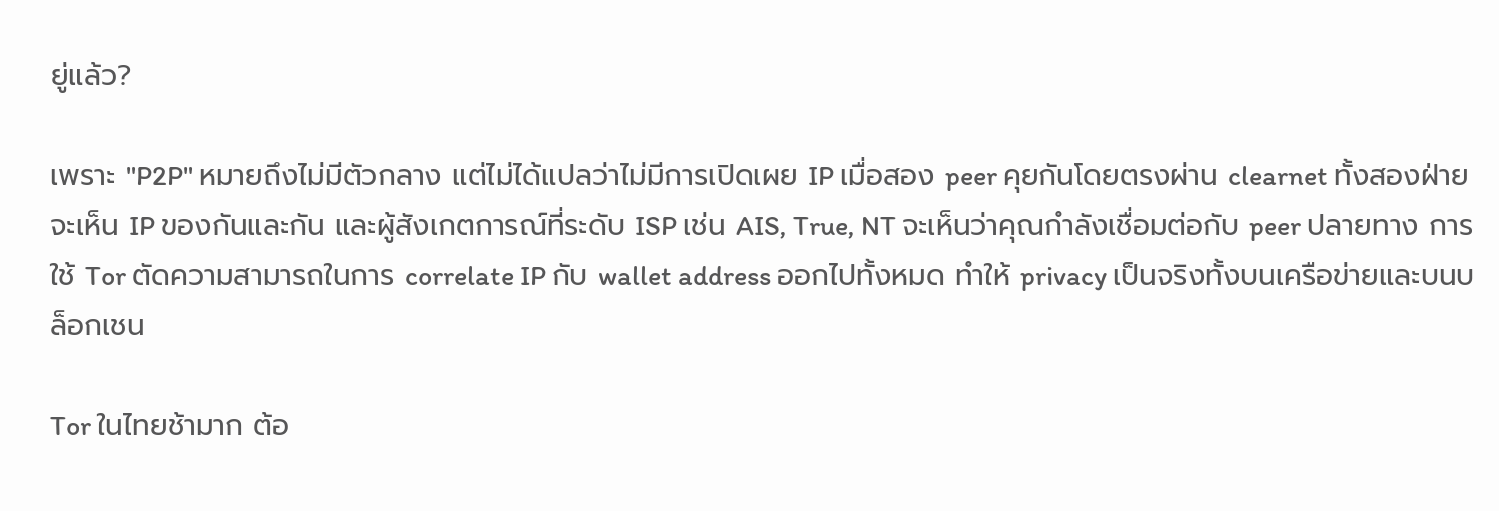ยู่แล้ว?

เพราะ "P2P" หมายถึงไม่มีตัวกลาง แต่ไม่ได้แปลว่าไม่มีการเปิดเผย IP เมื่อสอง peer คุยกันโดยตรงผ่าน clearnet ทั้งสองฝ่ายจะเห็น IP ของกันและกัน และผู้สังเกตการณ์ที่ระดับ ISP เช่น AIS, True, NT จะเห็นว่าคุณกำลังเชื่อมต่อกับ peer ปลายทาง การใช้ Tor ตัดความสามารถในการ correlate IP กับ wallet address ออกไปทั้งหมด ทำให้ privacy เป็นจริงทั้งบนเครือข่ายและบนบล็อกเชน

Tor ในไทยช้ามาก ต้อ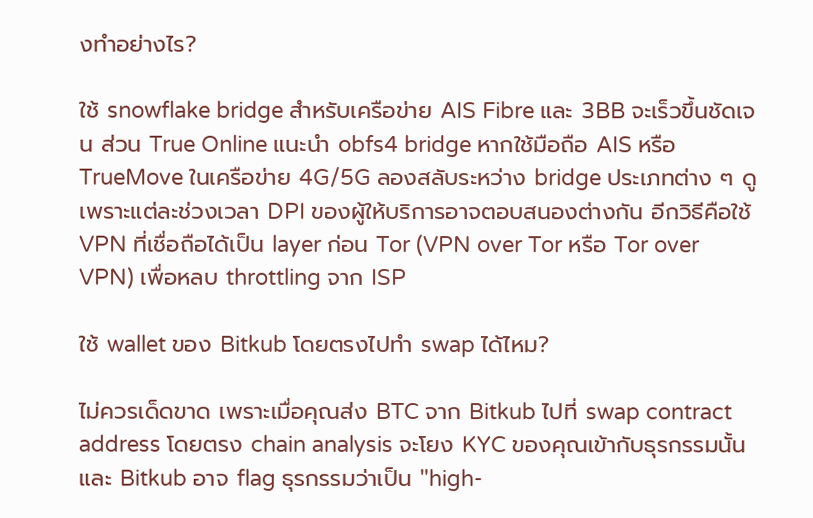งทำอย่างไร?

ใช้ snowflake bridge สำหรับเครือข่าย AIS Fibre และ 3BB จะเร็วขึ้นชัดเจน ส่วน True Online แนะนำ obfs4 bridge หากใช้มือถือ AIS หรือ TrueMove ในเครือข่าย 4G/5G ลองสลับระหว่าง bridge ประเภทต่าง ๆ ดู เพราะแต่ละช่วงเวลา DPI ของผู้ให้บริการอาจตอบสนองต่างกัน อีกวิธีคือใช้ VPN ที่เชื่อถือได้เป็น layer ก่อน Tor (VPN over Tor หรือ Tor over VPN) เพื่อหลบ throttling จาก ISP

ใช้ wallet ของ Bitkub โดยตรงไปทำ swap ได้ไหม?

ไม่ควรเด็ดขาด เพราะเมื่อคุณส่ง BTC จาก Bitkub ไปที่ swap contract address โดยตรง chain analysis จะโยง KYC ของคุณเข้ากับธุรกรรมนั้น และ Bitkub อาจ flag ธุรกรรมว่าเป็น "high-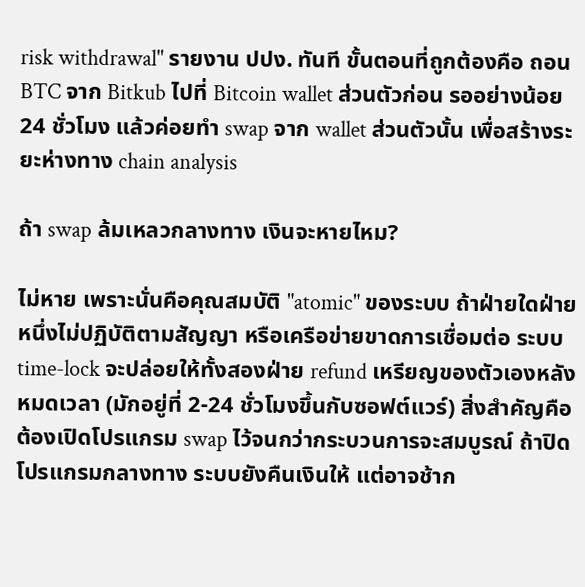risk withdrawal" รายงาน ปปง. ทันที ขั้นตอนที่ถูกต้องคือ ถอน BTC จาก Bitkub ไปที่ Bitcoin wallet ส่วนตัวก่อน รออย่างน้อย 24 ชั่วโมง แล้วค่อยทำ swap จาก wallet ส่วนตัวนั้น เพื่อสร้างระยะห่างทาง chain analysis

ถ้า swap ล้มเหลวกลางทาง เงินจะหายไหม?

ไม่หาย เพราะนั่นคือคุณสมบัติ "atomic" ของระบบ ถ้าฝ่ายใดฝ่ายหนึ่งไม่ปฏิบัติตามสัญญา หรือเครือข่ายขาดการเชื่อมต่อ ระบบ time-lock จะปล่อยให้ทั้งสองฝ่าย refund เหรียญของตัวเองหลังหมดเวลา (มักอยู่ที่ 2-24 ชั่วโมงขึ้นกับซอฟต์แวร์) สิ่งสำคัญคือต้องเปิดโปรแกรม swap ไว้จนกว่ากระบวนการจะสมบูรณ์ ถ้าปิดโปรแกรมกลางทาง ระบบยังคืนเงินให้ แต่อาจช้าก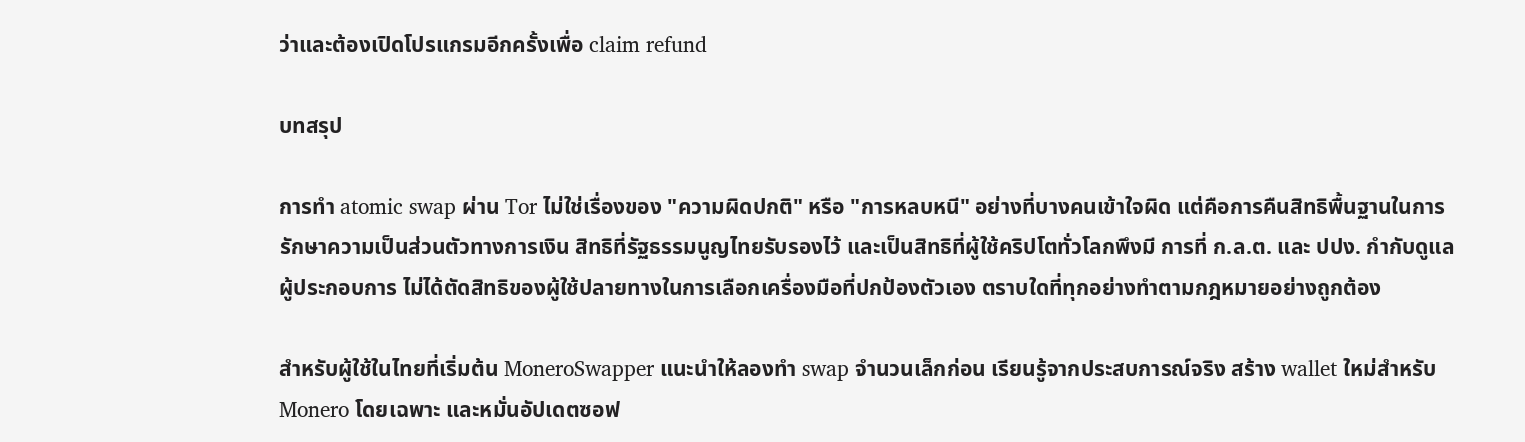ว่าและต้องเปิดโปรแกรมอีกครั้งเพื่อ claim refund

บทสรุป

การทำ atomic swap ผ่าน Tor ไม่ใช่เรื่องของ "ความผิดปกติ" หรือ "การหลบหนี" อย่างที่บางคนเข้าใจผิด แต่คือการคืนสิทธิพื้นฐานในการรักษาความเป็นส่วนตัวทางการเงิน สิทธิที่รัฐธรรมนูญไทยรับรองไว้ และเป็นสิทธิที่ผู้ใช้คริปโตทั่วโลกพึงมี การที่ ก.ล.ต. และ ปปง. กำกับดูแลผู้ประกอบการ ไม่ได้ตัดสิทธิของผู้ใช้ปลายทางในการเลือกเครื่องมือที่ปกป้องตัวเอง ตราบใดที่ทุกอย่างทำตามกฎหมายอย่างถูกต้อง

สำหรับผู้ใช้ในไทยที่เริ่มต้น MoneroSwapper แนะนำให้ลองทำ swap จำนวนเล็กก่อน เรียนรู้จากประสบการณ์จริง สร้าง wallet ใหม่สำหรับ Monero โดยเฉพาะ และหมั่นอัปเดตซอฟ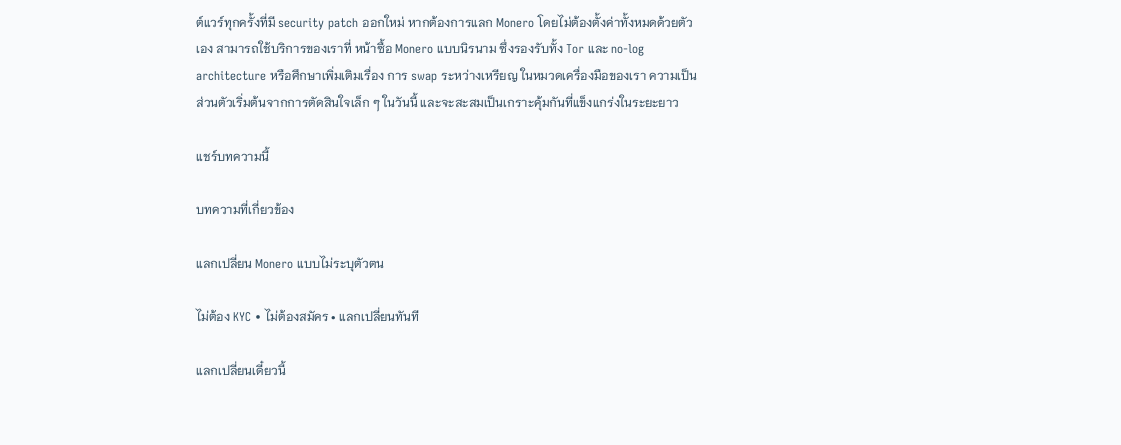ต์แวร์ทุกครั้งที่มี security patch ออกใหม่ หากต้องการแลก Monero โดยไม่ต้องตั้งค่าทั้งหมดด้วยตัวเอง สามารถใช้บริการของเราที่ หน้าซื้อ Monero แบบนิรนาม ซึ่งรองรับทั้ง Tor และ no-log architecture หรือศึกษาเพิ่มเติมเรื่อง การ swap ระหว่างเหรียญ ในหมวดเครื่องมือของเรา ความเป็นส่วนตัวเริ่มต้นจากการตัดสินใจเล็ก ๆ ในวันนี้ และจะสะสมเป็นเกราะคุ้มกันที่แข็งแกร่งในระยะยาว

แชร์บทความนี้

บทความที่เกี่ยวข้อง

แลกเปลี่ยน Monero แบบไม่ระบุตัวตน

ไม่ต้อง KYC • ไม่ต้องสมัคร • แลกเปลี่ยนทันที

แลกเปลี่ยนเดี๋ยวนี้